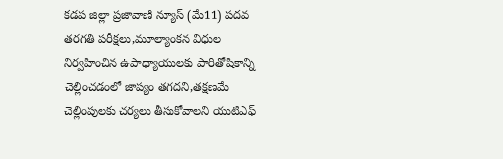కడప జిల్లా ప్రజావాణి న్యూస్ (మే11) పదవ తరగతి పరీక్షలు,మూల్యాంకన విధుల నిర్వహించిన ఉపాధ్యాయులకు పారితోషికాన్ని చెల్లించడంలో జాప్యం తగదని,తక్షణమే చెల్లింపులకు చర్యలు తీసుకోవాలని యుటిఎఫ్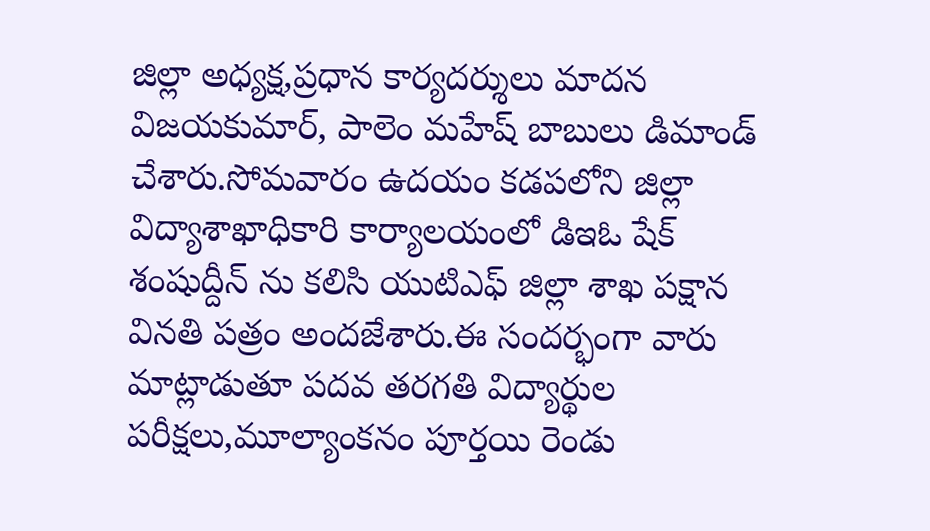జిల్లా అధ్యక్ష,ప్రధాన కార్యదర్శులు మాదన విజయకుమార్, పాలెం మహేష్ బాబులు డిమాండ్ చేశారు.సోమవారం ఉదయం కడపలోని జిల్లా విద్యాశాఖాధికారి కార్యాలయంలో డిఇఓ షేక్ శంషుద్దీన్ ను కలిసి యుటిఎఫ్ జిల్లా శాఖ పక్షాన వినతి పత్రం అందజేశారు.ఈ సందర్భంగా వారు మాట్లాడుతూ పదవ తరగతి విద్యార్థుల పరీక్షలు,మూల్యాంకనం పూర్తయి రెండు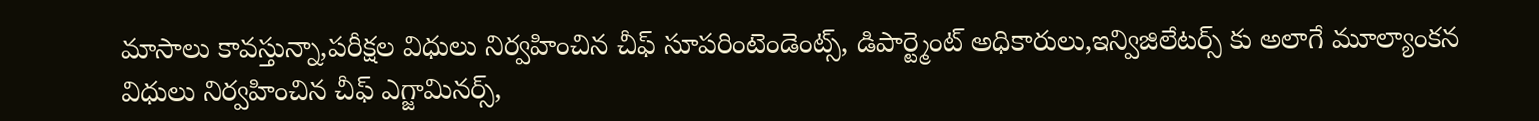మాసాలు కావస్తున్నా,పరీక్షల విధులు నిర్వహించిన చీఫ్ సూపరింటెండెంట్స్, డిపార్ట్మెంట్ అధికారులు,ఇన్విజిలేటర్స్ కు అలాగే మూల్యాంకన విధులు నిర్వహించిన చీఫ్ ఎగ్జామినర్స్,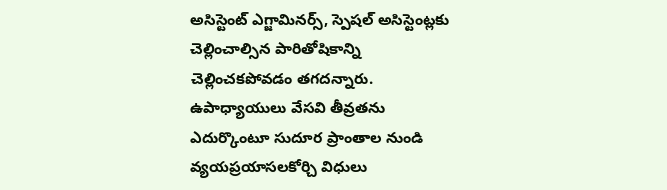అసిస్టెంట్ ఎగ్జామినర్స్, స్పెషల్ అసిస్టెంట్లకు చెల్లించాల్సిన పారితోషికాన్ని చెల్లించకపోవడం తగదన్నారు. ఉపాధ్యాయులు వేసవి తీవ్రతను ఎదుర్కొంటూ సుదూర ప్రాంతాల నుండి వ్యయప్రయాసలకోర్చి విధులు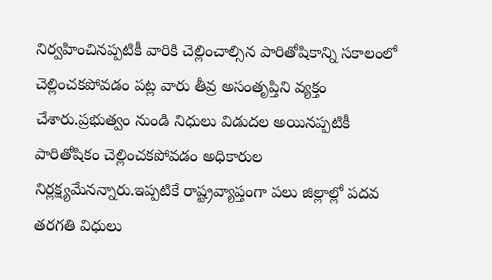నిర్వహించినప్పటికీ వారికి చెల్లించాల్సిన పారితోషికాన్ని సకాలంలో చెల్లించకపోవడం పట్ల వారు తీవ్ర అసంతృప్తిని వ్యక్తం చేశారు.ప్రభుత్వం నుండి నిధులు విడుదల అయినప్పటికీ పారితోషికం చెల్లించకపోవడం అధికారుల నిర్లక్ష్యమేనన్నారు.ఇప్పటికే రాష్ట్రవ్యాప్తంగా పలు జిల్లాల్లో పదవ తరగతి విధులు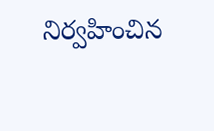నిర్వహించిన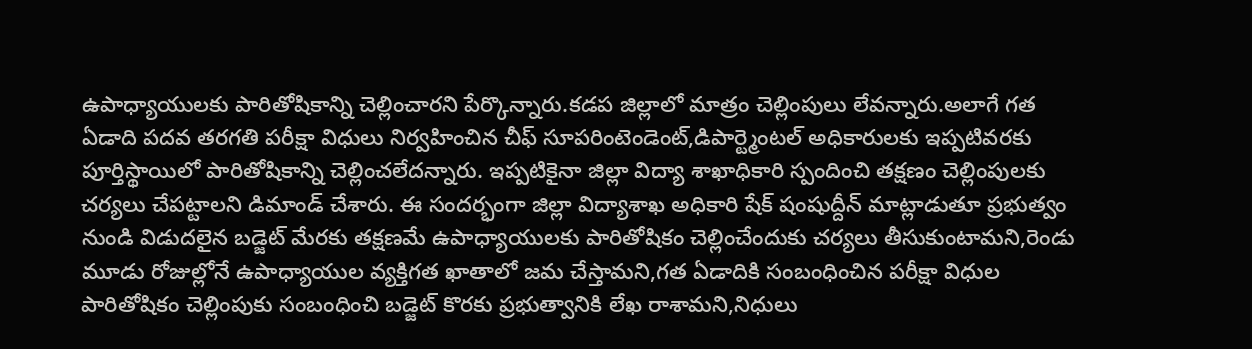ఉపాధ్యాయులకు పారితోషికాన్ని చెల్లించారని పేర్కొన్నారు.కడప జిల్లాలో మాత్రం చెల్లింపులు లేవన్నారు.అలాగే గత ఏడాది పదవ తరగతి పరీక్షా విధులు నిర్వహించిన చీఫ్ సూపరింటెండెంట్,డిపార్ట్మెంటల్ అధికారులకు ఇప్పటివరకు పూర్తిస్థాయిలో పారితోషికాన్ని చెల్లించలేదన్నారు. ఇప్పటికైనా జిల్లా విద్యా శాఖాధికారి స్పందించి తక్షణం చెల్లింపులకు చర్యలు చేపట్టాలని డిమాండ్ చేశారు. ఈ సందర్భంగా జిల్లా విద్యాశాఖ అధికారి షేక్ షంషుద్దీన్ మాట్లాడుతూ ప్రభుత్వం నుండి విడుదలైన బడ్జెట్ మేరకు తక్షణమే ఉపాధ్యాయులకు పారితోషికం చెల్లించేందుకు చర్యలు తీసుకుంటామని,రెండు మూడు రోజుల్లోనే ఉపాధ్యాయుల వ్యక్తిగత ఖాతాలో జమ చేస్తామని,గత ఏడాదికి సంబంధించిన పరీక్షా విధుల పారితోషికం చెల్లింపుకు సంబంధించి బడ్జెట్ కొరకు ప్రభుత్వానికి లేఖ రాశామని,నిధులు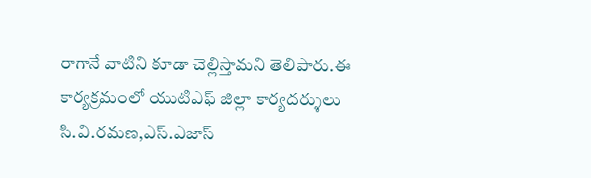రాగానే వాటిని కూడా చెల్లిస్తామని తెలిపారు.ఈ కార్యక్రమంలో యుటిఎఫ్ జిల్లా కార్యదర్శులు సి.వి.రమణ,ఎస్.ఎజాస్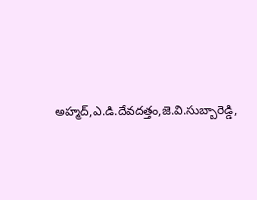అహ్మద్,ఎ.డి.దేవదత్తం,జె.వి.సుబ్బారెడ్డి,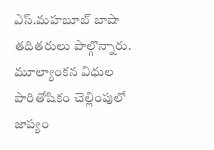ఎస్.మహబూబ్ బాషా తదితరులు పాల్గొన్నారు.
మూల్యాంకన విధుల పారితోషికం చెల్లింపులో జాప్యం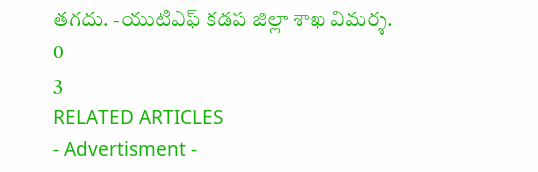తగదు. -యుటిఎఫ్ కడప జిల్లా శాఖ విమర్శ.
0
3
RELATED ARTICLES
- Advertisment -